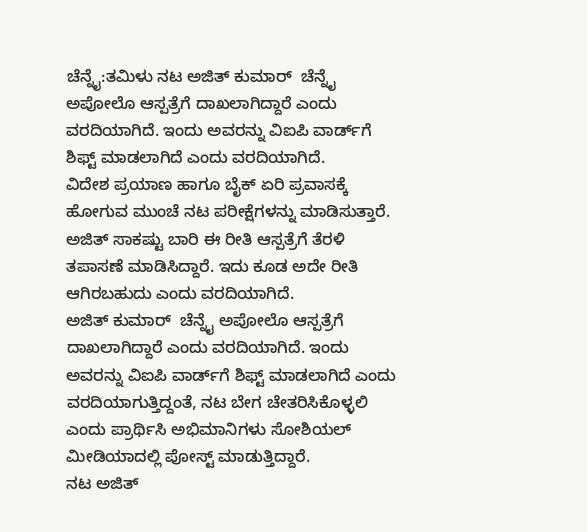ಚೆನ್ನೈ:ತಮಿಳು ನಟ ಅಜಿತ್ ಕುಮಾರ್  ಚೆನ್ನೈ ಅಪೋಲೊ ಆಸ್ಪತ್ರೆಗೆ ದಾಖಲಾಗಿದ್ದಾರೆ ಎಂದು ವರದಿಯಾಗಿದೆ. ಇಂದು ಅವರನ್ನು ವಿಐಪಿ ವಾರ್ಡ್‌ಗೆ ಶಿಫ್ಟ್‌ ಮಾಡಲಾಗಿದೆ ಎಂದು ವರದಿಯಾಗಿದೆ.
ವಿದೇಶ ಪ್ರಯಾಣ ಹಾಗೂ ಬೈಕ್ ಏರಿ ಪ್ರವಾಸಕ್ಕೆ ಹೋಗುವ ಮುಂಚೆ ನಟ ಪರೀಕ್ಷೆಗಳನ್ನು ಮಾಡಿಸುತ್ತಾರೆ. ಅಜಿತ್ ಸಾಕಷ್ಟು ಬಾರಿ ಈ ರೀತಿ ಆಸ್ಪತ್ರೆಗೆ ತೆರಳಿ ತಪಾಸಣೆ ಮಾಡಿಸಿದ್ದಾರೆ. ಇದು ಕೂಡ ಅದೇ ರೀತಿ ಆಗಿರಬಹುದು ಎಂದು ವರದಿಯಾಗಿದೆ.
ಅಜಿತ್ ಕುಮಾರ್  ಚೆನ್ನೈ ಅಪೋಲೊ ಆಸ್ಪತ್ರೆಗೆ ದಾಖಲಾಗಿದ್ದಾರೆ ಎಂದು ವರದಿಯಾಗಿದೆ. ಇಂದು ಅವರನ್ನು ವಿಐಪಿ ವಾರ್ಡ್‌ಗೆ ಶಿಫ್ಟ್‌ ಮಾಡಲಾಗಿದೆ ಎಂದು ವರದಿಯಾಗುತ್ತಿದ್ದಂತೆ, ನಟ ಬೇಗ ಚೇತರಿಸಿಕೊಳ್ಳಲಿ ಎಂದು ಪ್ರಾರ್ಥಿಸಿ ಅಭಿಮಾನಿಗಳು ಸೋಶಿಯಲ್ ಮೀಡಿಯಾದಲ್ಲಿ ಪೋಸ್ಟ್ ಮಾಡುತ್ತಿದ್ದಾರೆ.
ನಟ ಅಜಿತ್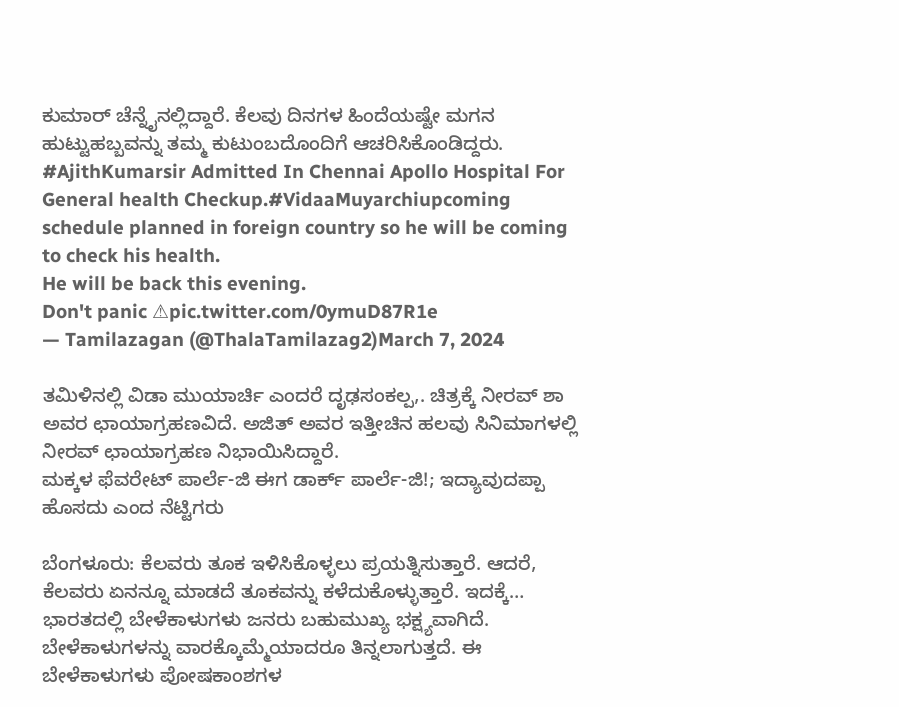ಕುಮಾರ್ ಚೆನ್ನೈನಲ್ಲಿದ್ದಾರೆ. ಕೆಲವು ದಿನಗಳ ಹಿಂದೆಯಷ್ಟೇ ಮಗನ ಹುಟ್ಟುಹಬ್ಬವನ್ನು ತಮ್ಮ ಕುಟುಂಬದೊಂದಿಗೆ ಆಚರಿಸಿಕೊಂಡಿದ್ದರು.
#AjithKumarsir Admitted In Chennai Apollo Hospital For General health Checkup.#VidaaMuyarchiupcoming schedule planned in foreign country so he will be coming to check his health.
He will be back this evening.
Don't panic ⚠pic.twitter.com/0ymuD87R1e
— Tamilazagan (@ThalaTamilazag2)March 7, 2024

ತಮಿಳಿನಲ್ಲಿ ವಿಡಾ ಮುಯಾರ್ಚಿ ಎಂದರೆ ದೃಢಸಂಕಲ್ಪ,. ಚಿತ್ರಕ್ಕೆ ನೀರವ್ ಶಾ ಅವರ ಛಾಯಾಗ್ರಹಣವಿದೆ. ಅಜಿತ್ ಅವರ ಇತ್ತೀಚಿನ ಹಲವು ಸಿನಿಮಾಗಳಲ್ಲಿ ನೀರವ್ ಛಾಯಾಗ್ರಹಣ ನಿಭಾಯಿಸಿದ್ದಾರೆ.
ಮಕ್ಕಳ ಫೆವರೇಟ್ ಪಾರ್ಲೆ-ಜಿ ಈಗ ಡಾರ್ಕ್ ಪಾರ್ಲೆ-ಜಿ!; ಇದ್ಯಾವುದಪ್ಪಾ ಹೊಸದು ಎಂದ ನೆಟ್ಟಿಗರು

ಬೆಂಗಳೂರು: ಕೆಲವರು ತೂಕ ಇಳಿಸಿಕೊಳ್ಳಲು ಪ್ರಯತ್ನಿಸುತ್ತಾರೆ. ಆದರೆ, ಕೆಲವರು ಏನನ್ನೂ ಮಾಡದೆ ತೂಕವನ್ನು ಕಳೆದುಕೊಳ್ಳುತ್ತಾರೆ. ಇದಕ್ಕೆ…
ಭಾರತದಲ್ಲಿ ಬೇಳೆಕಾಳುಗಳು ಜನರು ಬಹುಮುಖ್ಯ ಭಕ್ಷ್ಯವಾಗಿದೆ. ಬೇಳೆಕಾಳುಗಳನ್ನು ವಾರಕ್ಕೊಮ್ಮೆಯಾದರೂ ತಿನ್ನಲಾಗುತ್ತದೆ. ಈ ಬೇಳೆಕಾಳುಗಳು ಪೋಷಕಾಂಶಗಳ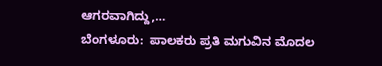ಆಗರವಾಗಿದ್ದು,…
ಬೆಂಗಳೂರು:  ಪಾಲಕರು ಪ್ರತಿ ಮಗುವಿನ ಮೊದಲ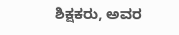ಶಿಕ್ಷಕರು, ಅವರ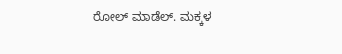ರೋಲ್ ಮಾಡೆಲ್. ಮಕ್ಕಳ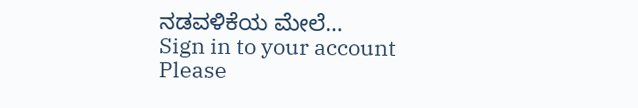ನಡವಳಿಕೆಯ ಮೇಲೆ…
Sign in to your account
Please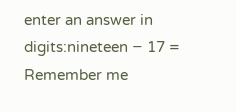enter an answer in digits:nineteen − 17 =
Remember me